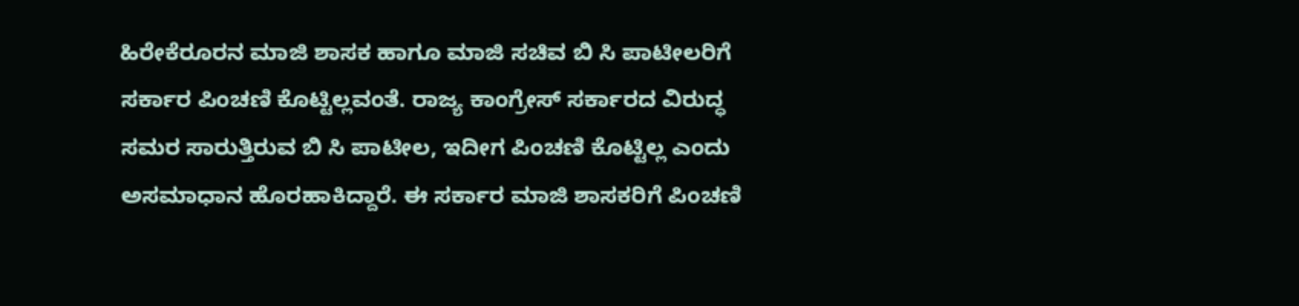ಹಿರೇಕೆರೂರನ ಮಾಜಿ ಶಾಸಕ ಹಾಗೂ ಮಾಜಿ ಸಚಿವ ಬಿ ಸಿ ಪಾಟೀಲರಿಗೆ ಸರ್ಕಾರ ಪಿಂಚಣಿ ಕೊಟ್ಟಿಲ್ಲವಂತೆ. ರಾಜ್ಯ ಕಾಂಗ್ರೇಸ್ ಸರ್ಕಾರದ ವಿರುದ್ಧ ಸಮರ ಸಾರುತ್ತಿರುವ ಬಿ ಸಿ ಪಾಟೀಲ, ಇದೀಗ ಪಿಂಚಣಿ ಕೊಟ್ಟಿಲ್ಲ ಎಂದು ಅಸಮಾಧಾನ ಹೊರಹಾಕಿದ್ದಾರೆ. ಈ ಸರ್ಕಾರ ಮಾಜಿ ಶಾಸಕರಿಗೆ ಪಿಂಚಣಿ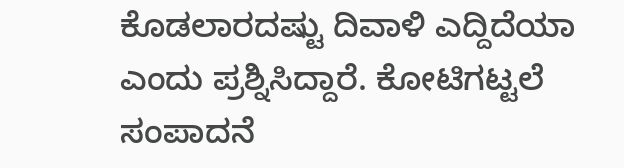ಕೊಡಲಾರದಷ್ಟು ದಿವಾಳಿ ಎದ್ದಿದೆಯಾ ಎಂದು ಪ್ರಶ್ನಿಸಿದ್ದಾರೆ. ಕೋಟಿಗಟ್ಟಲೆ ಸಂಪಾದನೆ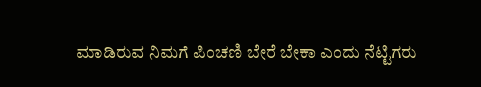ಮಾಡಿರುವ ನಿಮಗೆ ಪಿಂಚಣಿ ಬೇರೆ ಬೇಕಾ ಎಂದು ನೆಟ್ಟಿಗರು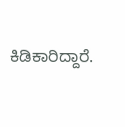ಕಿಡಿಕಾರಿದ್ದಾರೆ.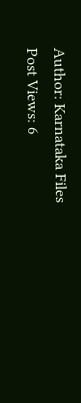Author: Karnataka Files
Post Views: 6